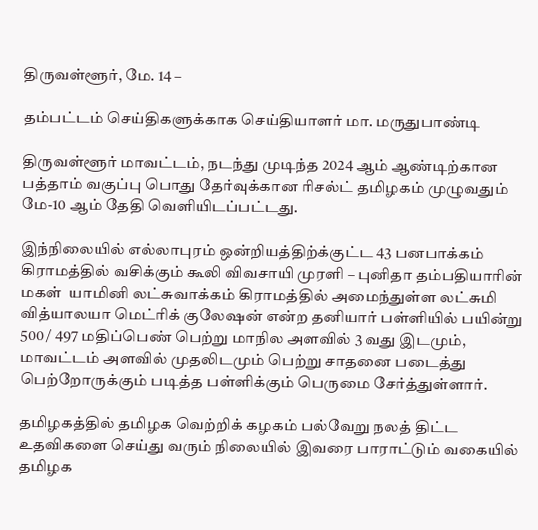திருவள்ளூர், மே. 14 –

தம்பட்டம் செய்திகளுக்காக செய்தியாளர் மா. மருதுபாண்டி

திருவள்ளூர் மாவட்டம், நடந்து முடிந்த 2024 ஆம் ஆண்டிற்கான பத்தாம் வகுப்பு பொது தேர்வுக்கான ரிசல்ட் தமிழகம் முழுவதும் மே-10 ஆம் தேதி வெளியிடப்பட்டது.

இந்நிலையில் எல்லாபுரம் ஒன்றியத்திற்க்குட்ட 43 பனபாக்கம் கிராமத்தில் வசிக்கும் கூலி விவசாயி முரளி – புனிதா தம்பதியாரின் மகள்  யாமினி லட்சுவாக்கம் கிராமத்தில் அமைந்துள்ள லட்சுமி வித்யாலயா மெட்ரிக் குலேஷன் என்ற தனியார் பள்ளியில் பயின்று 500 / 497 மதிப்பெண் பெற்று மாநில அளவில் 3 வது இடமும், மாவட்டம் அளவில் முதலிடமும் பெற்று சாதனை படைத்து பெற்றோருக்கும் படித்த பள்ளிக்கும் பெருமை சேர்த்துள்ளார்.

தமிழகத்தில் தமிழக வெற்றிக் கழகம் பல்வேறு நலத் திட்ட உதவிகளை செய்து வரும் நிலையில் இவரை பாராட்டும் வகையில் தமிழக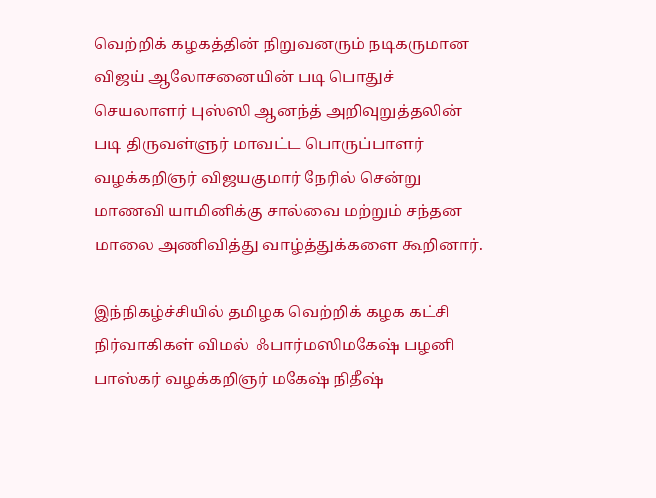வெற்றிக் கழகத்தின் நிறுவனரும் நடிகருமான விஜய் ஆலோசனையின் படி பொதுச் செயலாளர் புஸ்ஸி ஆனந்த் அறிவுறுத்தலின் படி திருவள்ளுர் மாவட்ட பொருப்பாளர் வழக்கறிஞர் விஜயகுமார் நேரில் சென்று மாணவி யாமினிக்கு சால்வை மற்றும் சந்தன மாலை அணிவித்து வாழ்த்துக்களை கூறினார்.

இந்நிகழ்ச்சியில் தமிழக வெற்றிக் கழக கட்சி நிர்வாகிகள் விமல்  ஃபார்மஸிமகேஷ் பழனி பாஸ்கர் வழக்கறிஞர் மகேஷ் நிதீஷ்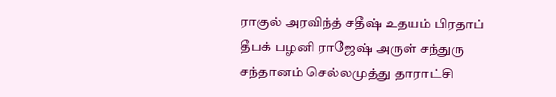ராகுல் அரவிந்த் சதீஷ் உதயம் பிரதாப் தீபக் பழனி ராஜேஷ் அருள் சந்துரு சந்தானம் செல்லமுத்து தாராட்சி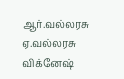ஆர்.வல்லரசு ஏ.வல்லரசு விக்னேஷ்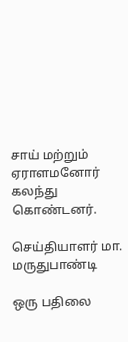சாய் மற்றும் ஏராளமனோர் கலந்து கொண்டனர்.

செய்தியாளர் மா. மருதுபாண்டி

ஒரு பதிலை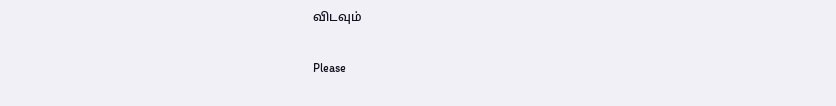விடவும்

Please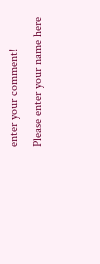enter your comment!
Please enter your name here